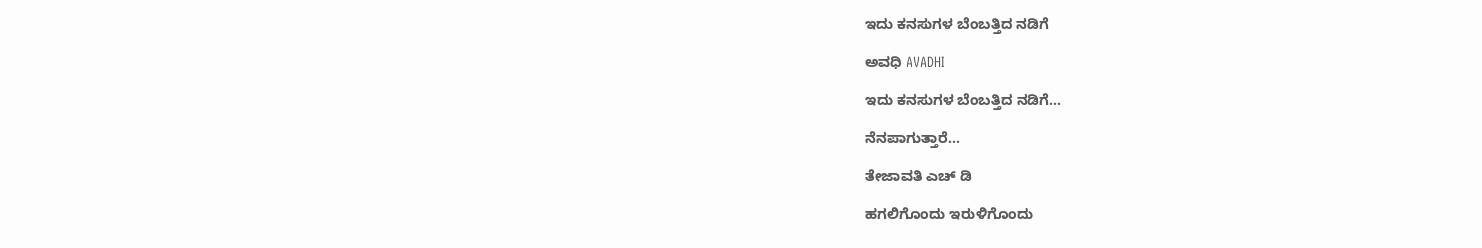ಇದು ಕನಸುಗಳ ಬೆಂಬತ್ತಿದ ನಡಿಗೆ‍

ಅವಧಿ AVADHI

ಇದು ಕನಸುಗಳ ಬೆಂಬತ್ತಿದ ನಡಿಗೆ...

ನೆನಪಾಗುತ್ತಾರೆ…

ತೇಜಾವತಿ ಎಚ್ ಡಿ

ಹಗಲಿಗೊಂದು ಇರುಳಿಗೊಂದು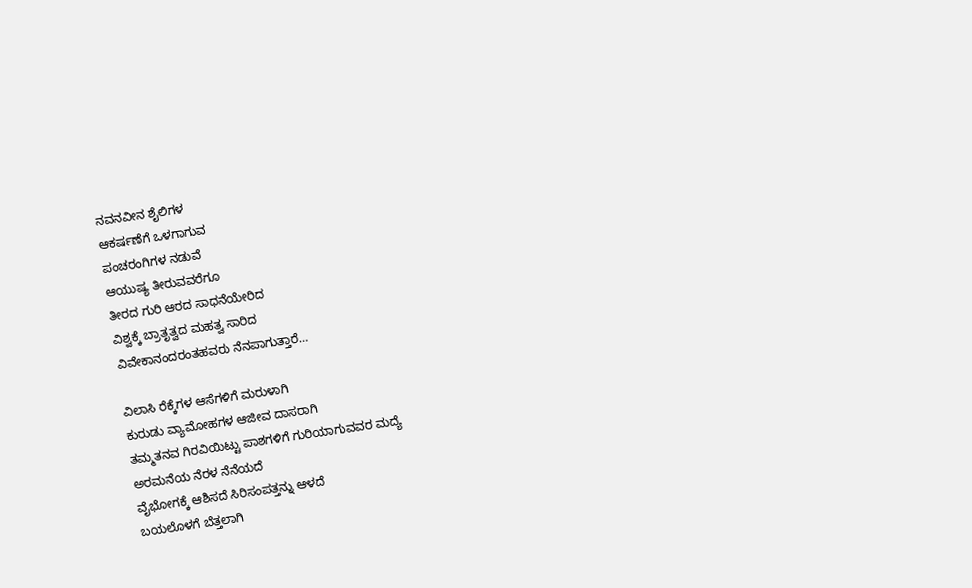ನವನವೀನ ಶೈಲಿಗಳ
ಆಕರ್ಷಣೆಗೆ ಒಳಗಾಗುವ
ಪಂಚರಂಗಿಗಳ ನಡುವೆ
ಆಯುಷ್ಯ ತೀರುವವರೆಗೂ
ತೀರದ ಗುರಿ ಆರದ ಸಾಧನೆಯೇರಿದ
ವಿಶ್ವಕ್ಕೆ ಬ್ರಾತೃತ್ವದ ಮಹತ್ವ ಸಾರಿದ
ವಿವೇಕಾನಂದರಂತಹವರು ನೆನಪಾಗುತ್ತಾರೆ…

ವಿಲಾಸಿ ರೆಕ್ಕೆಗಳ ಆಸೆಗಳಿಗೆ ಮರುಳಾಗಿ
ಕುರುಡು ವ್ಯಾಮೋಹಗಳ ಆಜೀವ ದಾಸರಾಗಿ
ತಮ್ಮತನವ ಗಿರವಿಯಿಟ್ಟು ಪಾಶಗಳಿಗೆ ಗುರಿಯಾಗುವವರ ಮದ್ಯೆ
ಅರಮನೆಯ ನೆರಳ ನೆನೆಯದೆ
ವೈಭೋಗಕ್ಕೆ ಆಶಿಸದೆ ಸಿರಿಸಂಪತ್ತನ್ನು ಆಳದೆ
ಬಯಲೊಳಗೆ ಬೆತ್ತಲಾಗಿ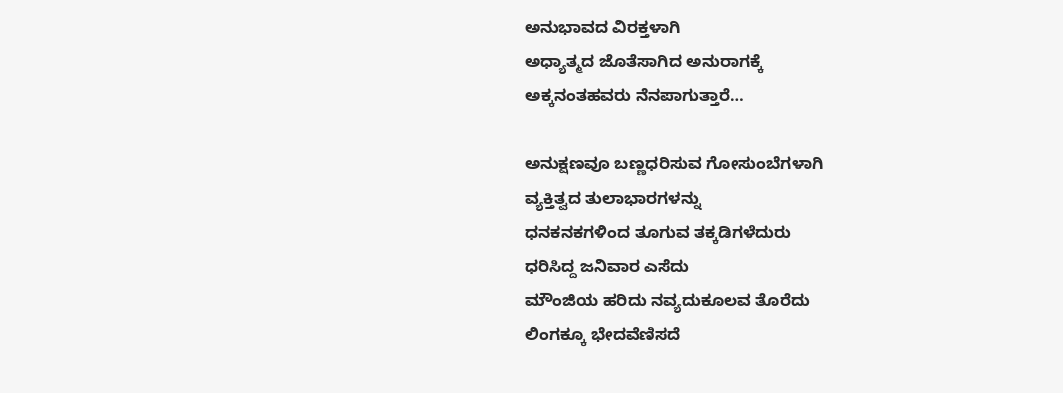ಅನುಭಾವದ ವಿರಕ್ತಳಾಗಿ
ಅಧ್ಯಾತ್ಮದ ಜೊತೆಸಾಗಿದ ಅನುರಾಗಕ್ಕೆ
ಅಕ್ಕನಂತಹವರು ನೆನಪಾಗುತ್ತಾರೆ…

ಅನುಕ್ಷಣವೂ ಬಣ್ಣಧರಿಸುವ ಗೋಸುಂಬೆಗಳಾಗಿ
ವ್ಯಕ್ತಿತ್ವದ ತುಲಾಭಾರಗಳನ್ನು
ಧನಕನಕಗಳಿಂದ ತೂಗುವ ತಕ್ಕಡಿಗಳೆದುರು
ಧರಿಸಿದ್ದ ಜನಿವಾರ ಎಸೆದು
ಮೌಂಜಿಯ ಹರಿದು ನವ್ಯದುಕೂಲವ ತೊರೆದು
ಲಿಂಗಕ್ಕೂ ಭೇದವೆಣಿಸದೆ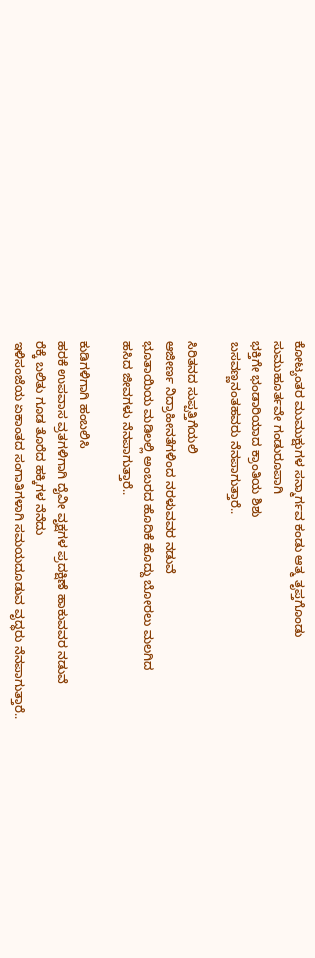ಕೋಟ್ಯಂತರ ಮುಮುಕ್ಷುಗಳ ಸನ್ಮಾರ್ಗವ ಕಂಡು ಆತ್ಮ ತೃಪ್ತಗೊಂಡು
ಸುಮುಹೂರ್ತವೇ ಗಂಡುರೂಪಾಗಿ
ಭಕ್ತಿಗೇ ಭಂಡಾರಿಯಾದ ಕ್ರಾಂತಿಯ ಶಿಶು
ಬಸವಣ್ಣನಂತಹವರು ನೆನಪಾಗುತ್ತಾರೆ..

ಸಿರಿತನದ ಸುಪ್ಪತ್ತಿಗೆಯಲಿ
ಆಜೀರ್ಣ ನಿದ್ರಾಹೀನತೆಗಳಿಂದ ನರಳುವವರ ನಡುವೆ
ಭೂತಾಯಿಯ ಮಡಿಲಲ್ಲಿ ಅಂಬರದ ಹೊದಿಕೆ ಹೊದ್ದು ಬೋರಲು ಮಲಗಿದ
ಹಸಿದ ಜೀವಗಳು ನೆನಪಾಗುತ್ತಾರೆ..

ಕುಡಿಗಳಿಗಾಗಿ ಹಂಬಲಿಸಿ
ಹರಕೆ ಉಪವಾಸ ವ್ರತಗಳಿಗಾಗಿ ದೈವೀ ವೃಕ್ಷಗಳ ಪ್ರದಕ್ಷಿಣೆ ಹಾಕುವವರ ನಡುವೆ
ರೆಕ್ಕೆ ಬಲಿತು ಗೂಡ ತೊರೆದ ಹಕ್ಕಿಗಳ ನೆನೆದು
ಇಳಿಸಂಜೆಯ ಏಕಾಂತದ ಸಂಗಾತಿಗಳಾಗಿ ಸಮಯದೂಡುವ ವೃದ್ಧರು ನೆನಪಾಗುತ್ತಾರೆ..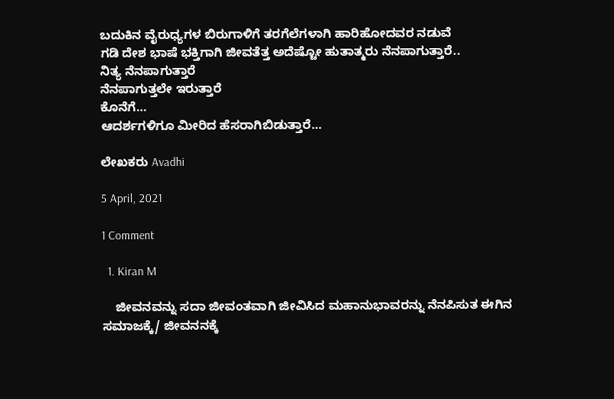ಬದುಕಿನ ವೈರುಧ್ಯಗಳ ಬಿರುಗಾಳಿಗೆ ತರಗೆಲೆಗಳಾಗಿ ಹಾರಿಹೋದವರ ನಡುವೆ
ಗಡಿ ದೇಶ ಭಾಷೆ ಭಕ್ತಿಗಾಗಿ ಜೀವತೆತ್ತ ಅದೆಷ್ಟೋ ಹುತಾತ್ಮರು ನೆನಪಾಗುತ್ತಾರೆ..
ನಿತ್ಯ ನೆನಪಾಗುತ್ತಾರೆ
ನೆನಪಾಗುತ್ತಲೇ ಇರುತ್ತಾರೆ
ಕೊನೆಗೆ…
ಆದರ್ಶಗಳಿಗೂ ಮೀರಿದ ಹೆಸರಾಗಿಬಿಡುತ್ತಾರೆ…

ಲೇಖಕರು Avadhi

5 April, 2021

1 Comment

  1. Kiran M

    ಜೀವನವನ್ನು ಸದಾ ಜೀವಂತವಾಗಿ ಜೀವಿಸಿದ ಮಹಾನುಭಾವರನ್ನು ನೆನಪಿಸುತ ಈಗಿನ ಸಮಾಜಕ್ಕೆ/ ಜೀವನನಕ್ಕೆ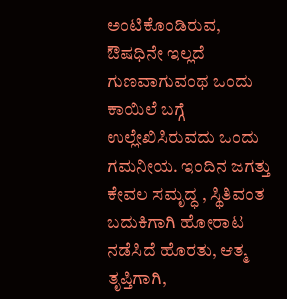ಅಂಟಿಕೊಂಡಿರುವ, ಔಷಧಿನೇ ಇಲ್ಲದೆ ಗುಣವಾಗುವಂಥ ಒಂದು ಕಾಯಿಲೆ ಬಗ್ಗೆ ಉಲ್ಲೇಖಿಸಿರುವದು ಒಂದು ಗಮನೀಯ. ಇಂದಿನ ಜಗತ್ತು ಕೇವಲ ಸಮೃದ್ಧ , ಸ್ಥಿತಿವಂತ ಬದುಕಿಗಾಗಿ ಹೋರಾಟ ನಡೆಸಿದೆ ಹೊರತು, ಆತ್ಮ ತೃಪ್ತಿಗಾಗಿ,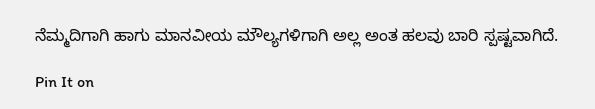ನೆಮ್ಮದಿಗಾಗಿ ಹಾಗು ಮಾನವೀಯ ಮೌಲ್ಯಗಳಿಗಾಗಿ ಅಲ್ಲ ಅಂತ ಹಲವು ಬಾರಿ ಸ್ಪಷ್ಟವಾಗಿದೆ.

Pin It on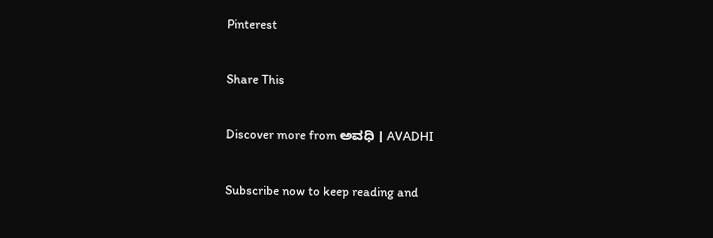Pinterest

Share This

Discover more from ಅವಧಿ । AVADHI

Subscribe now to keep reading and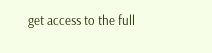get access to the full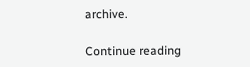archive.

Continue reading